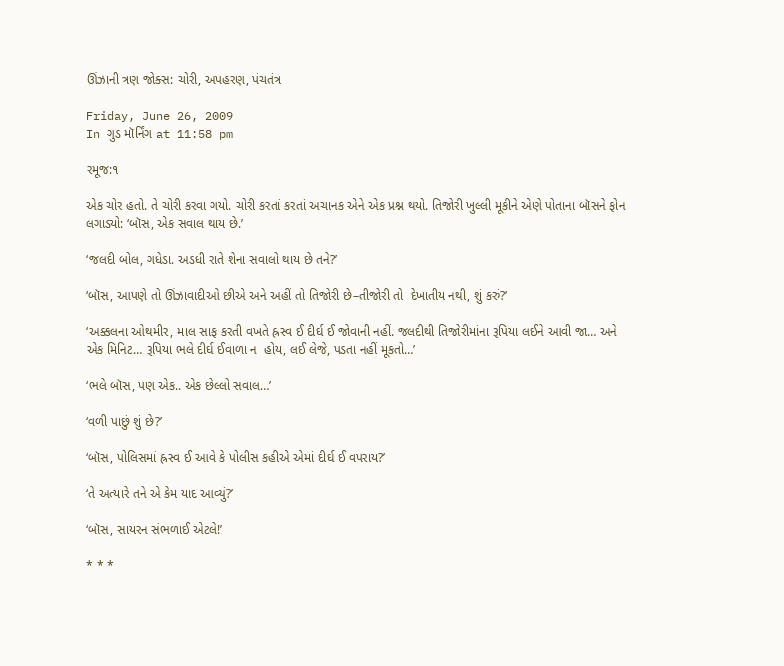ઊંઝાની ત્રણ જોક્સ: ચોરી, અપહરણ, પંચતંત્ર

Friday, June 26, 2009
In ગુડ મૉર્નિંગ at 11:58 pm

રમૂજ:૧

એક ચોર હતો. તે ચોરી કરવા ગયો. ચોરી કરતાં કરતાં અચાનક એને એક પ્રશ્ન થયો. તિજોરી ખુલ્લી મૂકીને એણે પોતાના બૉસને ફોન લગાડ્યો: ‘બૉસ, એક સવાલ થાય છે.’

‘જલદી બોલ, ગધેડા. અડધી રાતે શેના સવાલો થાય છે તને?’

‘બૉસ, આપણે તો ઊંઝાવાદીઓ છીએ અને અહીં તો તિજોરી છે–તીજોરી તો  દેખાતીય નથી, શું કરું?’

‘અક્કલના ઓથમીર, માલ સાફ કરતી વખતે હ્રસ્વ ઈ દીર્ઘ ઈ જોવાની નહીં. જલદીથી તિજોરીમાંના રૂપિયા લઈને આવી જા… અને એક મિનિટ… રૂપિયા ભલે દીર્ઘ ઈવાળા ન  હોય, લઈ લેજે, પડતા નહીં મૂકતો…’

‘ભલે બૉસ, પણ એક.. એક છેલ્લો સવાલ…’

‘વળી પાછું શું છે?’

‘બૉસ, પોલિસમાં હ્રસ્વ ઈ આવે કે પોલીસ કહીએ એમાં દીર્ઘ ઈ વપરાય?’

‘તે અત્યારે તને એ કેમ યાદ આવ્યું?’

‘બૉસ, સાયરન સંભળાઈ એટલે!’

* * *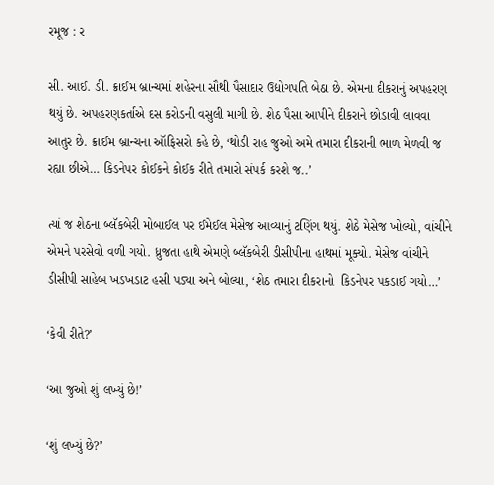રમૂજ : ર

સી. આઈ. ડી. ક્રાઈમ બ્રાન્ચમાં શહેરના સૌથી પૈસાદાર ઉદ્યોગપતિ બેઠા છે. એમના દીકરાનું અપહરણ થયું છે. અપહરણકર્તાએ દસ કરોડની વસુલી માગી છે. શેઠ પૈસા આપીને દીકરાને છોડાવી લાવવા આતુર છે. ક્રાઈમ બ્રાન્ચના ઑફિસરો કહે છે, ‘થોડી રાહ જુઓ અમે તમારા દીકરાની ભાળ મેળવી જ રહ્યા છીએ… કિડનેપર કોઈકને કોઈક રીતે તમારો સંપર્ક કરશે જ..’

ત્યાં જ શેઠના બ્લૅકબેરી મોબાઈલ પર ઈમેઈલ મેસેજ આવ્યાનું ટણિંગ થયું. શેઠે મેસેજ ખોલ્યો, વાંચીને એમને પરસેવો વળી ગયો. ધ્રુજતા હાથે એમણે બ્લૅકબેરી ડીસીપીના હાથમાં મૂક્યો. મેસેજ વાંચીને ડીસીપી સાહેબ ખડખડાટ હસી પડ્યા અને બોલ્યા, ‘શેઠ તમારા દીકરાનો  કિડનેપર પકડાઈ ગયો…’

‘કેવી રીતે?’

‘આ જુઓ શું લખ્યું છે!’

‘શું લખ્યું છે?’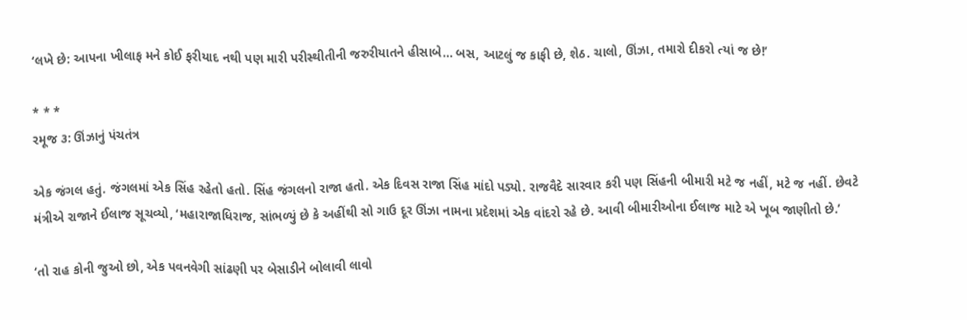‘લખે છે: આપના ખીલાફ મને કોઈ ફરીયાદ નથી પણ મારી પરીસ્થીતીની જરુરીયાતને હીસાબે… બસ, આટલું જ કાફી છે, શેઠ. ચાલો, ઊંઝા, તમારો દીકરો ત્યાં જ છે!’

* * *
રમૂજ ૩: ઊંઝાનું પંચતંત્ર

એક જંગલ હતું. જંગલમાં એક સિંહ રહેતો હતો. સિંહ જંગલનો રાજા હતો. એક દિવસ રાજા સિંહ માંદો પડ્યો. રાજવૈદે સારવાર કરી પણ સિંહની બીમારી મટે જ નહીં, મટે જ નહીં. છેવટે મંત્રીએ રાજાને ઈલાજ સૂચવ્યો, ‘મહારાજાધિરાજ, સાંભળ્યું છે કે અહીંથી સો ગાઉ દૂર ઊંઝા નામના પ્રદેશમાં એક વાંદરો રહે છે. આવી બીમારીઓના ઈલાજ માટે એ ખૂબ જાણીતો છે.’

‘તો રાહ કોની જુઓ છો, એક પવનવેગી સાંઢણી પર બેસાડીને બોલાવી લાવો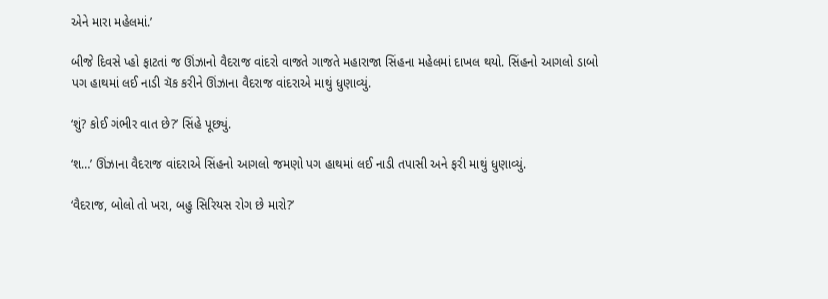એને મારા મહેલમાં.’

બીજે દિવસે પ્હો ફાટતાં જ ઊંઝાનો વૈદરાજ વાંદરો વાજતે ગાજતે મહારાજા સિંહના મહેલમાં દાખલ થયો. સિંહનો આગલો ડાબો પગ હાથમાં લઈ નાડી ચૅક કરીને ઊંઝાના વૈદરાજ વાંદરાએ માથું ધુણાવ્યું.

‘શું? કોઈ ગંભીર વાત છે?’ સિંહે પૂછ્યું.

‘શ…’ ઊંઝાના વૈદરાજ વાંદરાએ સિંહનો આગલો જમણો પગ હાથમાં લઈ નાડી તપાસી અને ફરી માથું ધુણાવ્યું.

‘વૈદરાજ, બોલો તો ખરા, બહુ સિરિયસ રોગ છે મારો?’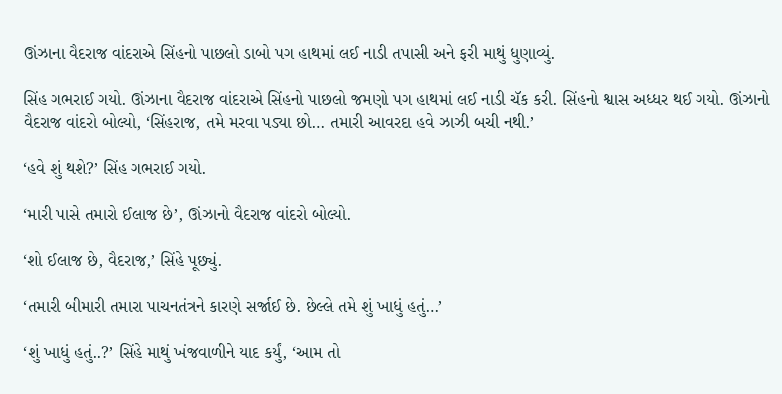ઊંઝાના વૈદરાજ વાંદરાએ સિંહનો પાછલો ડાબો પગ હાથમાં લઈ નાડી તપાસી અને ફરી માથું ધુણાવ્યું.

સિંહ ગભરાઈ ગયો. ઊંઝાના વૈદરાજ વાંદરાએ સિંહનો પાછલો જમણો પગ હાથમાં લઈ નાડી ચૅક કરી. સિંહનો શ્વાસ અધ્ધર થઈ ગયો. ઊંઝાનો વૈદરાજ વાંદરો બોલ્યો, ‘સિંહરાજ, તમે મરવા પડ્યા છો… તમારી આવરદા હવે ઝાઝી બચી નથી.’

‘હવે શું થશે?’ સિંહ ગભરાઈ ગયો.

‘મારી પાસે તમારો ઈલાજ છે’, ઊંઝાનો વૈદરાજ વાંદરો બોલ્યો.

‘શો ઈલાજ છે, વૈદરાજ,’ સિંહે પૂછ્યું.

‘તમારી બીમારી તમારા પાચનતંત્રને કારણે સર્જાઈ છે. છેલ્લે તમે શું ખાધું હતું…’

‘શું ખાધું હતું..?’ સિંહે માથું ખંજવાળીને યાદ કર્યું, ‘આમ તો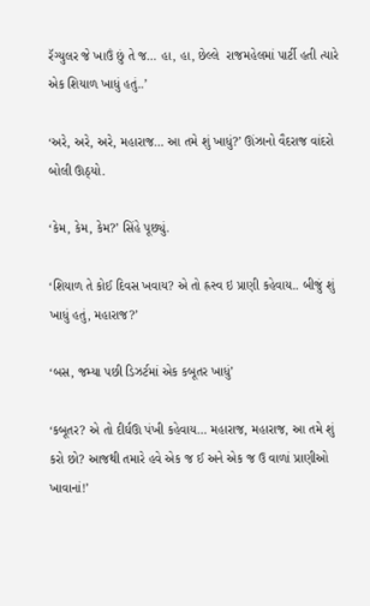રૅગ્યુલર જે ખાઉં છું તે જ… હા, હા, છેલ્લે  રાજમહેલમાં પાર્ટી હતી ત્યારે એક શિયાળ ખાધું હતું..’

‘અરે, અરે, અરે, મહારાજ… આ તમે શું ખાધું?’ ઊંઝાનો વૈદરાજ વાંદરો બોલી ઊઠ્યો.

‘કેમ, કેમ, કેમ?’ સિંહે પૂછ્યું.

‘શિયાળ તે કોઈ દિવસ ખવાય? એ તો હ્રસ્વ ઇ પ્રાણી કહેવાય.. બીજું શું ખાધું હતું, મહારાજ?’

‘બસ, જમ્યા પછી ડિઝર્ટમાં એક કબૂતર ખાધું’

‘કબૂતર? એ તો દીર્ઘઊ પંખી કહેવાય… મહારાજ, મહારાજ, આ તમે શું કરો છો? આજથી તમારે હવે એક જ ઈ અને એક જ ઉ વાળાં પ્રાણીઓ ખાવાનાં!’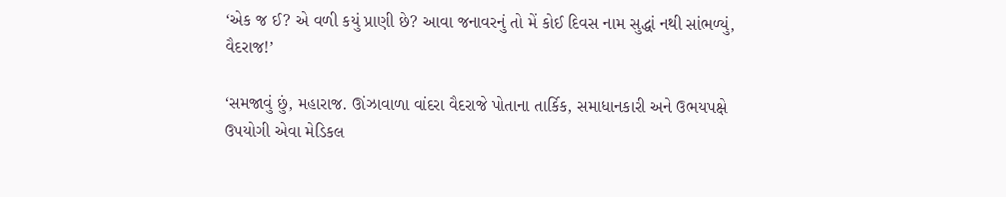‘એક જ ઈ? એ વળી કયું પ્રાણી છે? આવા જનાવરનું તો મેં કોઈ દિવસ નામ સુદ્ધાં નથી સાંભળ્યું, વૈદરાજ!’

‘સમજાવું છું, મહારાજ. ઊંઝાવાળા વાંદરા વૈદરાજે પોતાના તાર્કિક, સમાધાનકારી અને ઉભયપક્ષે ઉપયોગી એવા મેડિકલ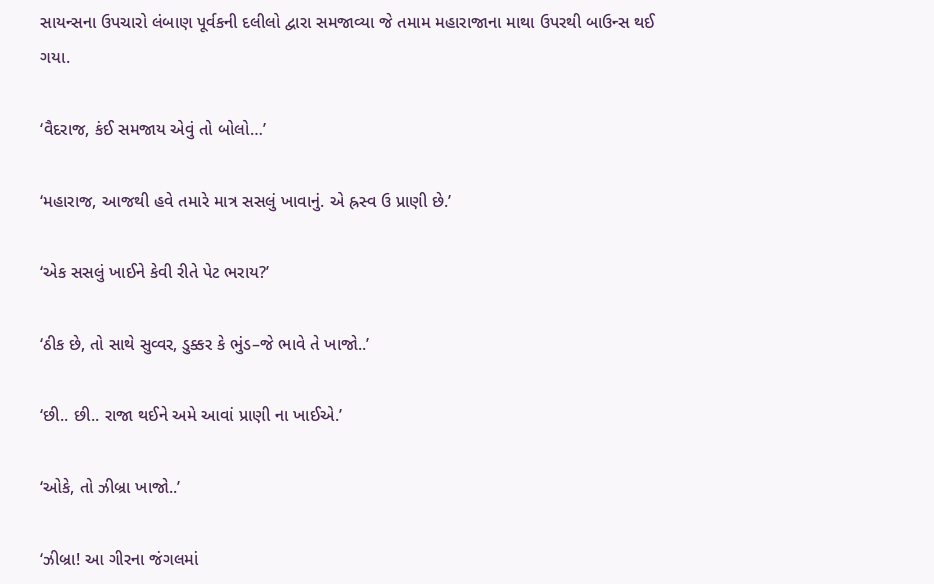સાયન્સના ઉપચારો લંબાણ પૂર્વકની દલીલો દ્વારા સમજાવ્યા જે તમામ મહારાજાના માથા ઉપરથી બાઉન્સ થઈ ગયા.

‘વૈદરાજ, કંઈ સમજાય એવું તો બોલો…’

‘મહારાજ, આજથી હવે તમારે માત્ર સસલું ખાવાનું. એ હ્રસ્વ ઉ પ્રાણી છે.’

‘એક સસલું ખાઈને કેવી રીતે પેટ ભરાય?’

‘ઠીક છે, તો સાથે સુવ્વર, ડુક્કર કે ભુંડ–જે ભાવે તે ખાજો..’

‘છી.. છી.. રાજા થઈને અમે આવાં પ્રાણી ના ખાઈએ.’

‘ઓકે, તો ઝીબ્રા ખાજો..’

‘ઝીબ્રા! આ ગીરના જંગલમાં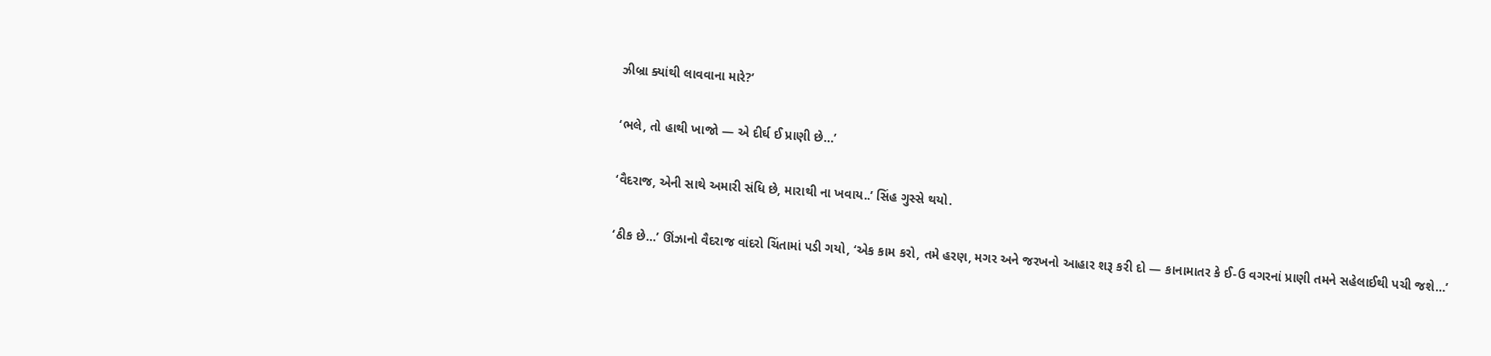ઝીબ્રા ક્યાંથી લાવવાના મારે?’

‘ભલે, તો હાથી ખાજો — એ દીર્ઘ ઈ પ્રાણી છે…’

‘વૈદરાજ, એની સાથે અમારી સંધિ છે, મારાથી ના ખવાય..’ સિંહ ગુસ્સે થયો.

‘ઠીક છે…’ ઊંઝાનો વૈદરાજ વાંદરો ચિંતામાં પડી ગયો, ‘એક કામ કરો, તમે હરણ, મગર અને જરખનો આહાર શરૂ કરી દો — કાનામાતર કે ઈ-ઉ વગરનાં પ્રાણી તમને સહેલાઈથી પચી જશે…’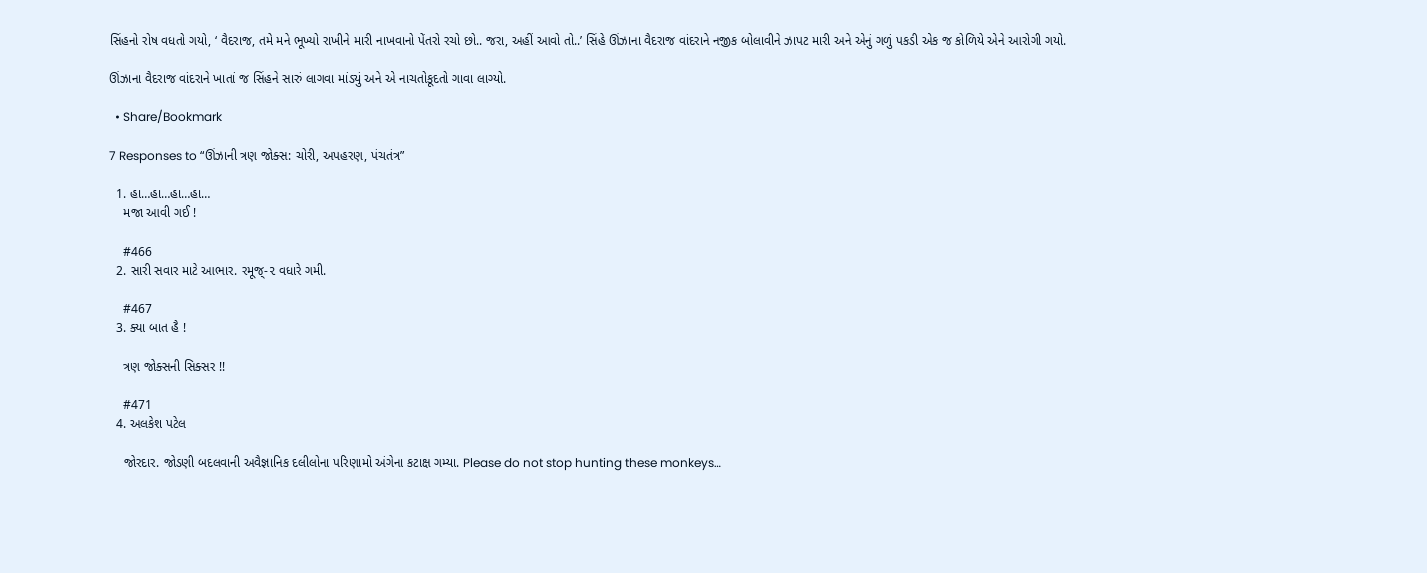સિંહનો રોષ વધતો ગયો, ‘ વૈદરાજ, તમે મને ભૂખ્યો રાખીને મારી નાખવાનો પેંતરો રચો છો.. જરા, અહીં આવો તો..’ સિંહે ઊંઝાના વૈદરાજ વાંદરાને નજીક બોલાવીને ઝાપટ મારી અને એનું ગળું પકડી એક જ કોળિયે એને આરોગી ગયો.

ઊંઝાના વૈદરાજ વાંદરાને ખાતાં જ સિંહને સારું લાગવા માંડ્યું અને એ નાચતોકૂદતો ગાવા લાગ્યો.

  • Share/Bookmark

7 Responses to “ઊંઝાની ત્રણ જોક્સ: ચોરી, અપહરણ, પંચતંત્ર”

  1. હા…હા…હા…હા…
    મજા આવી ગઈ !

    #466
  2. સારી સવાર માટે આભાર. રમૂજ્-૨ વધારે ગમી.

    #467
  3. ક્યા બાત હૈ !

    ત્રણ જોક્સની સિક્સર !!

    #471
  4. અલકેશ પટેલ

    જોરદાર. જોડણી બદલવાની અવૈજ્ઞાનિક દલીલોના પરિણામો અંગેના કટાક્ષ ગમ્યા. Please do not stop hunting these monkeys…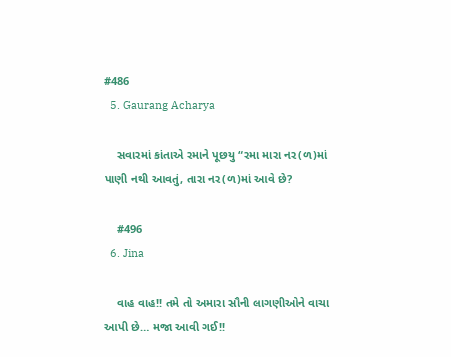#486
  5. Gaurang Acharya

    સવારમાં કાંતાએ રમાને પૂછયુ “રમા મારા નર(ળ)માં પાણી નથી આવતું, તારા નર(ળ)માં આવે છે?

    #496
  6. Jina

    વાહ વાહ!! તમે તો અમારા સૌની લાગણીઓને વાચા આપી છે… મજા આવી ગઈ!!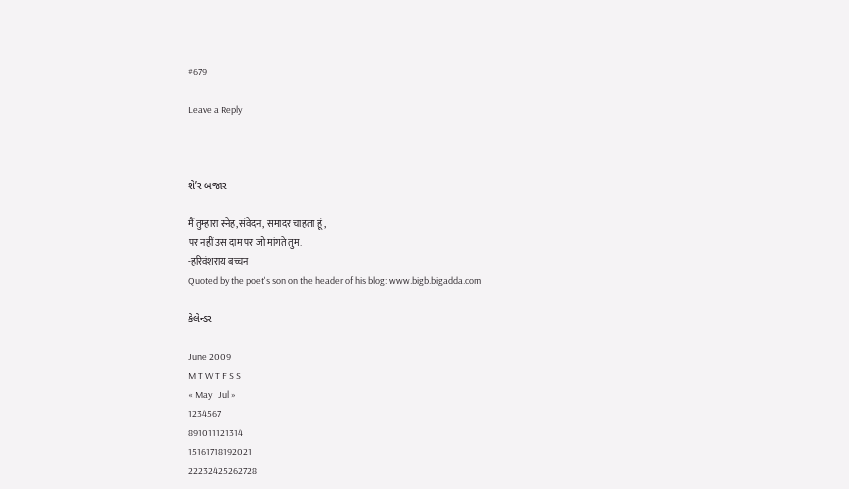#679

Leave a Reply



શે’ર બજાર

मैं तुम्हारा स्नेह,संवेदन, समादर चाहता हूं,
पर नहीं उस दाम पर जो मांगते तुम.
-हरिवंशराय बच्चन
Quoted by the poet's son on the header of his blog: www.bigb.bigadda.com

કેલેન્ડર

June 2009
M T W T F S S
« May   Jul »
1234567
891011121314
15161718192021
22232425262728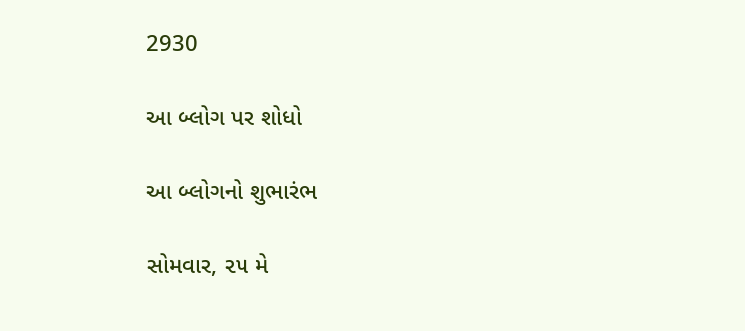2930

આ બ્લોગ પર શોધો

આ બ્લોગનો શુભારંભ

સોમવાર, ૨૫ મે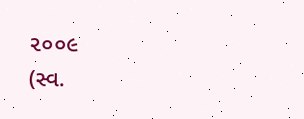૨૦૦૯
(સ્વ.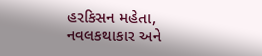હરકિસન મહેતા,
નવલકથાકાર અને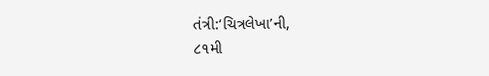તંત્રી:‘ચિત્રલેખા’ની,
૮૧મી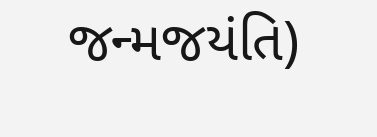જન્મજયંતિ)